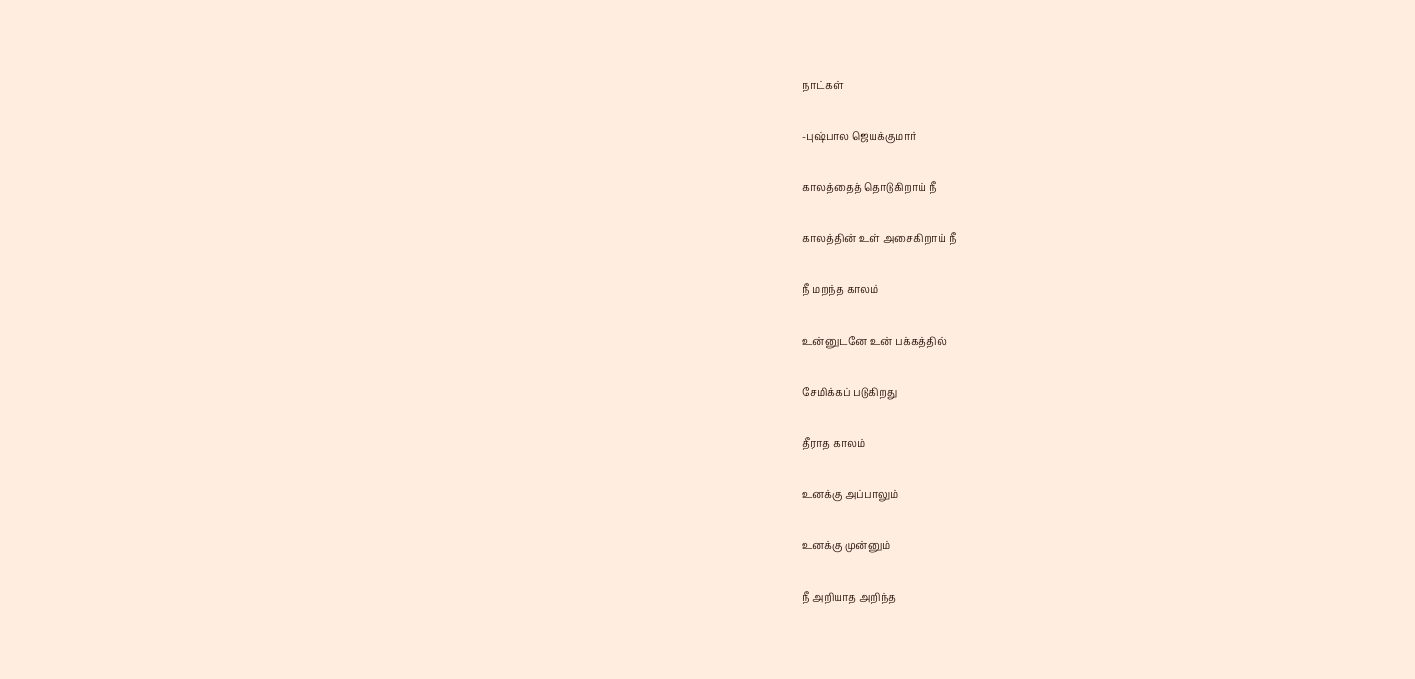நாட்கள்

-புஷ்பால ஜெயக்குமார்

காலத்தைத் தொடுகிறாய் நீ

காலத்தின் உள் அசைகிறாய் நீ

நீ மறந்த காலம்

உன்னுடனே உன் பக்கத்தில்

சேமிக்கப் படுகிறது

தீராத காலம்

உனக்கு அப்பாலும்

உனக்கு முன்னும்

நீ அறியாத அறிந்த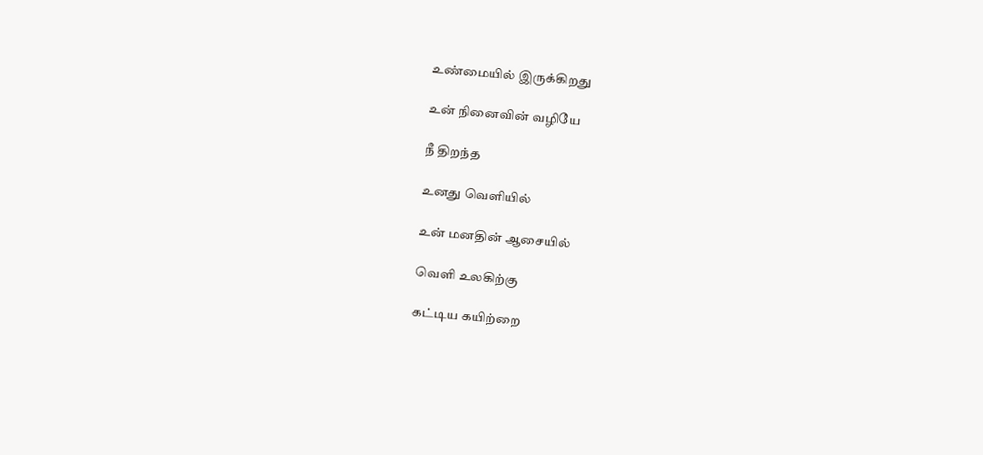உண்மையில் இருக்கிறது

உன் நினைவின் வழியே

நீ திறந்த

உனது வெளியில்

உன் மனதின் ஆசையில்

வெளி உலகிற்கு

கட்டிய கயிற்றை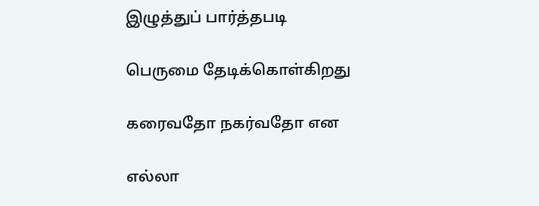இழுத்துப் பார்த்தபடி

பெருமை தேடிக்கொள்கிறது

கரைவதோ நகர்வதோ என

எல்லா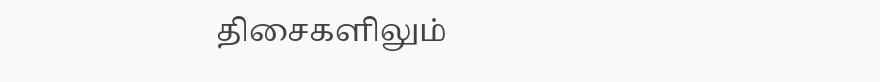திசைகளிலும்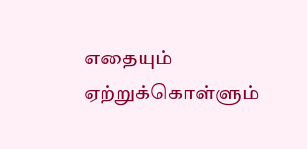எதையும் ஏற்றுக்கொள்ளும்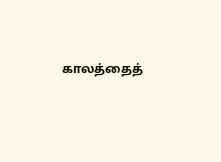காலத்தைத்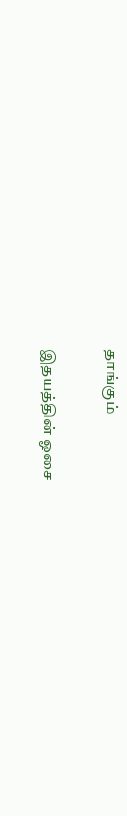தாங்கும்

இதயத்தின் ஓசை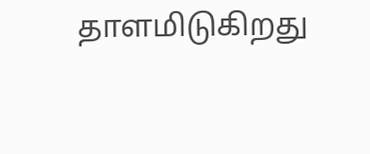தாளமிடுகிறது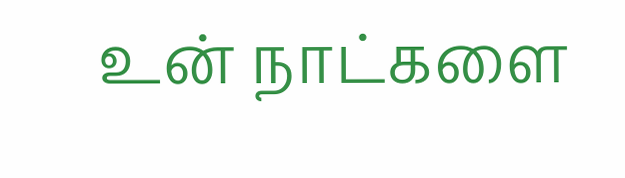உன் நாட்களை